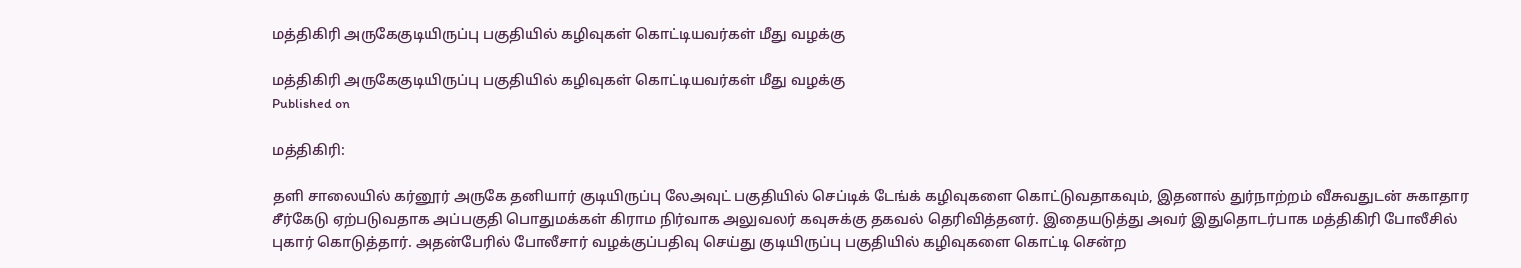மத்திகிரி அருகேகுடியிருப்பு பகுதியில் கழிவுகள் கொட்டியவர்கள் மீது வழக்கு

மத்திகிரி அருகேகுடியிருப்பு பகுதியில் கழிவுகள் கொட்டியவர்கள் மீது வழக்கு
Published on

மத்திகிரி:

தளி சாலையில் கர்னூர் அருகே தனியார் குடியிருப்பு லேஅவுட் பகுதியில் செப்டிக் டேங்க் கழிவுகளை கொட்டுவதாகவும், இதனால் துர்நாற்றம் வீசுவதுடன் சுகாதார சீர்கேடு ஏற்படுவதாக அப்பகுதி பொதுமக்கள் கிராம நிர்வாக அலுவலர் கவுசுக்கு தகவல் தெரிவித்தனர். இதையடுத்து அவர் இதுதொடர்பாக மத்திகிரி போலீசில் புகார் கொடுத்தார். அதன்பேரில் போலீசார் வழக்குப்பதிவு செய்து குடியிருப்பு பகுதியில் கழிவுகளை கொட்டி சென்ற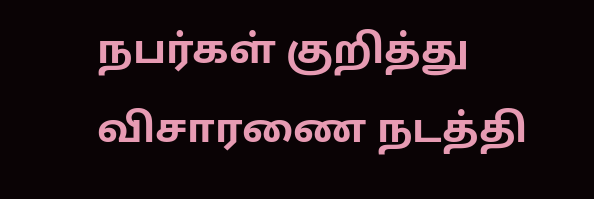நபர்கள் குறித்து விசாரணை நடத்தி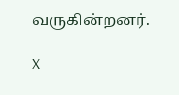வருகின்றனர்.

X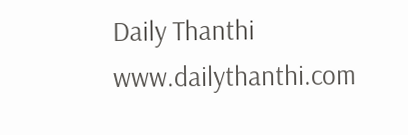Daily Thanthi
www.dailythanthi.com